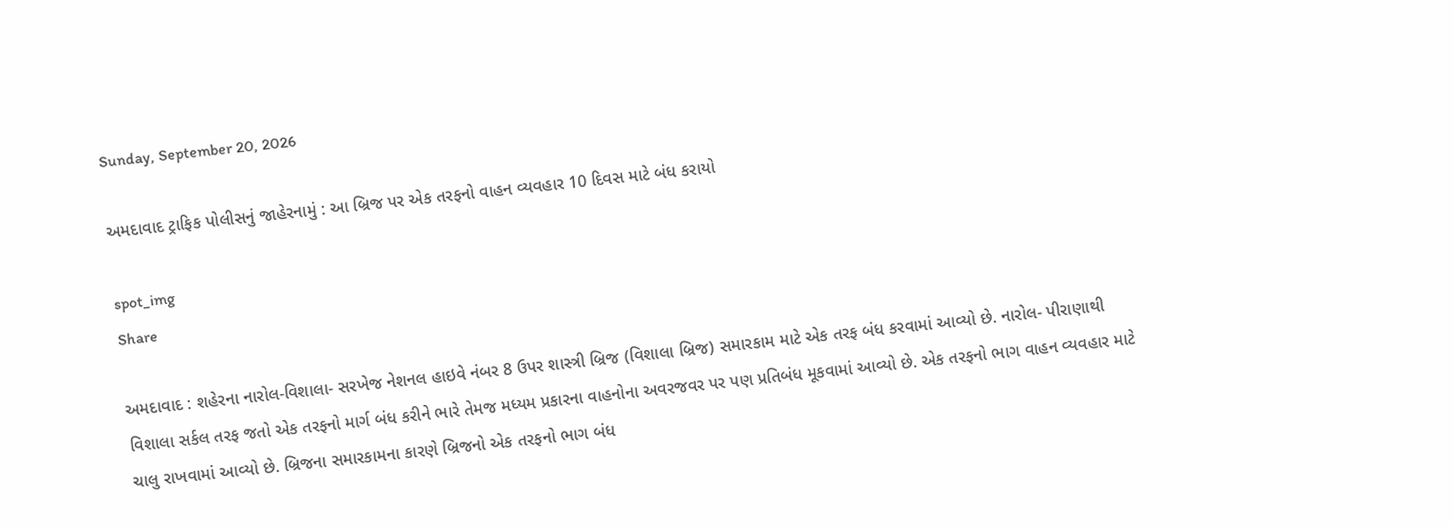Sunday, September 20, 2026

અમદાવાદ ટ્રાફિક પોલીસનું જાહેરનામું : આ બ્રિજ પર એક તરફનો વાહન વ્યવહાર 10 દિવસ માટે બંધ કરાયો

spot_img
Share

અમદાવાદ : શહેરના નારોલ-વિશાલા- સરખેજ નેશનલ હાઇવે નંબર 8 ઉપર શાસ્ત્રી બ્રિજ (વિશાલા બ્રિજ) સમારકામ માટે એક તરફ બંધ કરવામાં આવ્યો છે. નારોલ- પીરાણાથી વિશાલા સર્કલ તરફ જતો એક તરફનો માર્ગ બંધ કરીને ભારે તેમજ મધ્યમ પ્રકારના વાહનોના અવરજવર પર પણ પ્રતિબંધ મૂકવામાં આવ્યો છે. એક તરફનો ભાગ વાહન વ્યવહાર માટે ચાલુ રાખવામાં આવ્યો છે. બ્રિજના સમારકામના કારણે બ્રિજનો એક તરફનો ભાગ બંધ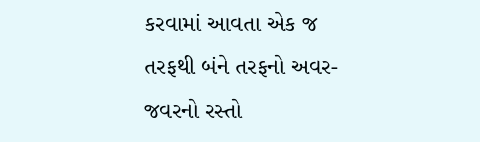કરવામાં આવતા એક જ તરફથી બંને તરફનો અવર-જવરનો રસ્તો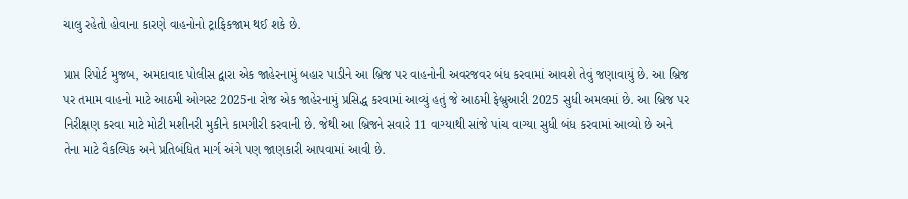ચાલુ રહેતો હોવાના કારણે વાહનોનો ટ્રાફિકજામ થઈ શકે છે.

પ્રાપ્ત રિપોર્ટ મુજબ, અમદાવાદ પોલીસ દ્વારા એક જાહેરનામું બહાર પાડીને આ બ્રિજ પર વાહનોની અવરજવર બંધ કરવામાં આવશે તેવું જણાવાયું છે. આ બ્રિજ પર તમામ વાહનો માટે આઠમી ઓગસ્ટ 2025ના રોજ એક જાહેરનામું પ્રસિદ્ધ કરવામાં આવ્યું હતું જે આઠમી ફેબ્રુઆરી 2025 સુધી અમલમાં છે. આ બ્રિજ પર નિરીક્ષણ કરવા માટે મોટી મશીનરી મુકીને કામગીરી કરવાની છે. જેથી આ બ્રિજને સવારે 11 વાગ્યાથી સાંજે પાંચ વાગ્યા સુધી બંધ કરવામાં આવ્યો છે અને તેના માટે વૈકલ્પિક અને પ્રતિબંધિત માર્ગ અંગે પણ જાણકારી આપવામાં આવી છે.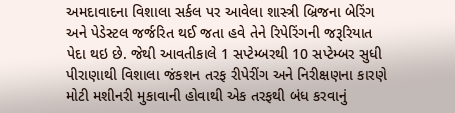અમદાવાદના વિશાલા સર્કલ પર આવેલા શાસ્ત્રી બ્રિજના બેરિંગ અને પેડેસ્ટલ જર્જરિત થઈ જતા હવે તેને રિપેરિંગની જરૂરિયાત પેદા થઇ છે. જેથી આવતીકાલે 1 સપ્ટેમ્બરથી 10 સપ્ટેમ્બર સુધી પીરાણાથી વિશાલા જંકશન તરફ રીપેરીંગ અને નિરીક્ષણના કારણે મોટી મશીનરી મુકાવાની હોવાથી એક તરફથી બંધ કરવાનું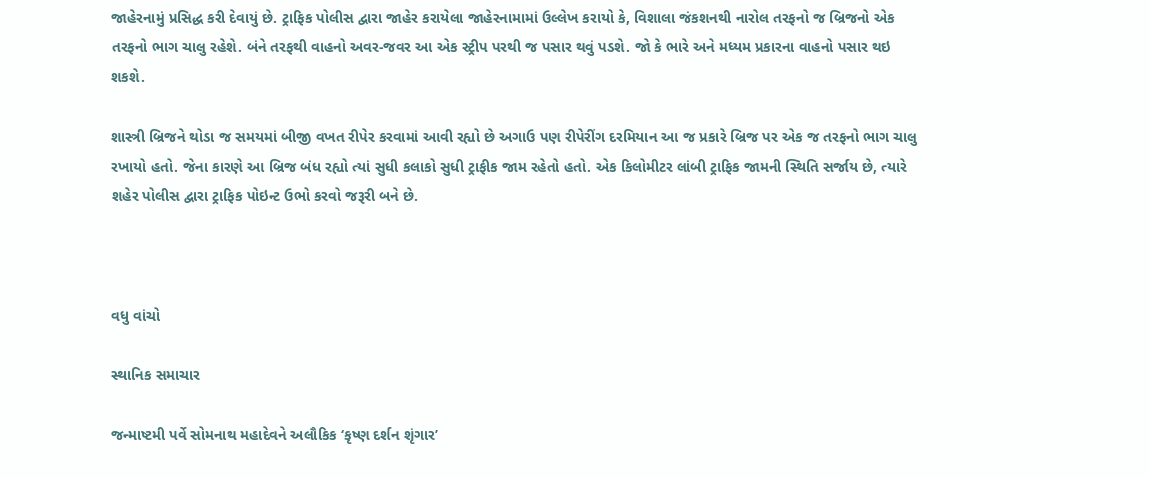જાહેરનામું પ્રસિદ્ધ કરી દેવાયું છે. ટ્રાફિક પોલીસ દ્વારા જાહેર કરાયેલા જાહેરનામામાં ઉલ્લેખ કરાયો કે, વિશાલા જંકશનથી નારોલ તરફનો જ બ્રિજનો એક તરફનો ભાગ ચાલુ રહેશે. બંને તરફથી વાહનો અવર-જવર આ એક સ્ટ્રીપ પરથી જ પસાર થવું પડશે. જો કે ભારે અને મધ્યમ પ્રકારના વાહનો પસાર થઇ શકશે.

શાસ્ત્રી બ્રિજને થોડા જ સમયમાં બીજી વખત રીપેર કરવામાં આવી રહ્યો છે અગાઉ પણ રીપેરીંગ દરમિયાન આ જ પ્રકારે બ્રિજ પર એક જ તરફનો ભાગ ચાલુ રખાયો હતો. જેના કારણે આ બ્રિજ બંધ રહ્યો ત્યાં સુધી કલાકો સુધી ટ્રાફીક જામ રહેતો હતો. એક કિલોમીટર લાંબી ટ્રાફિક જામની સ્થિતિ સર્જાય છે, ત્યારે શહેર પોલીસ દ્વારા ટ્રાફિક પોઇન્ટ ઉભો કરવો જરૂરી બને છે.



વધુ વાંચો

સ્થાનિક સમાચાર

જન્માષ્ટમી પર્વે સોમનાથ મહાદેવને અલૌકિક ‘કૃષ્ણ દર્શન શૃંગાર’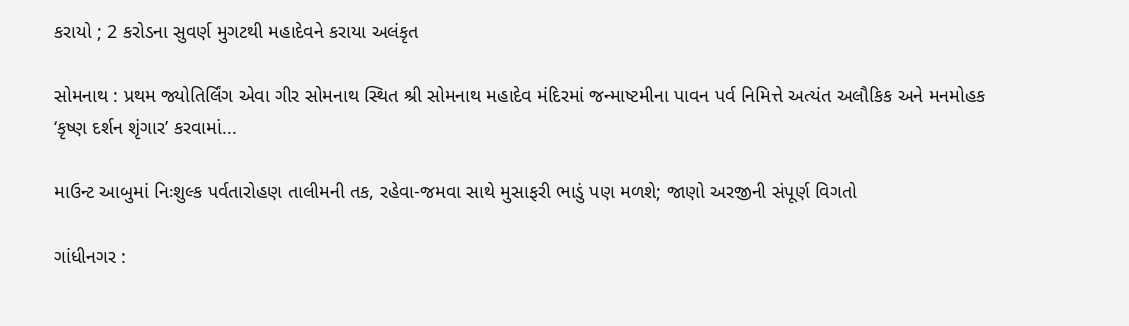કરાયો ; 2 કરોડના સુવર્ણ મુગટથી મહાદેવને કરાયા અલંકૃત

સોમનાથ : પ્રથમ જ્યોતિર્લિંગ એવા ગીર સોમનાથ સ્થિત શ્રી સોમનાથ મહાદેવ મંદિરમાં જન્માષ્ટમીના પાવન પર્વ નિમિત્તે અત્યંત અલૌકિક અને મનમોહક ‘કૃષ્ણ દર્શન શૃંગાર’ કરવામાં...

માઉન્ટ આબુમાં નિઃશુલ્ક પર્વતારોહણ તાલીમની તક, રહેવા-જમવા સાથે મુસાફરી ભાડું પણ મળશે; જાણો અરજીની સંપૂર્ણ વિગતો

ગાંધીનગર :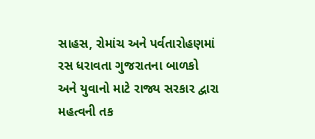સાહસ, રોમાંચ અને પર્વતારોહણમાં રસ ધરાવતા ગુજરાતના બાળકો અને યુવાનો માટે રાજ્ય સરકાર દ્વારા મહત્વની તક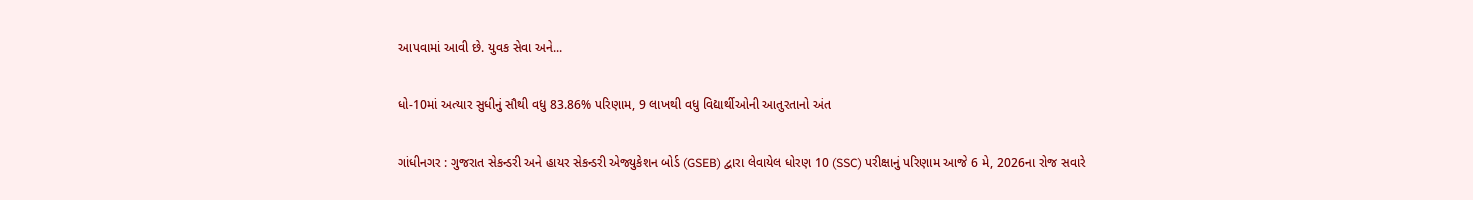આપવામાં આવી છે. યુવક સેવા અને...

ધો-10માં અત્યાર સુધીનું સૌથી વધુ 83.86% પરિણામ, 9 લાખથી વધુ વિદ્યાર્થીઓની આતુરતાનો અંત

ગાંધીનગર : ગુજરાત સેકન્ડરી અને હાયર સેકન્ડરી એજ્યુકેશન બોર્ડ (GSEB) દ્વારા લેવાયેલ ધોરણ 10 (SSC) પરીક્ષાનું પરિણામ આજે 6 મે, 2026ના રોજ સવારે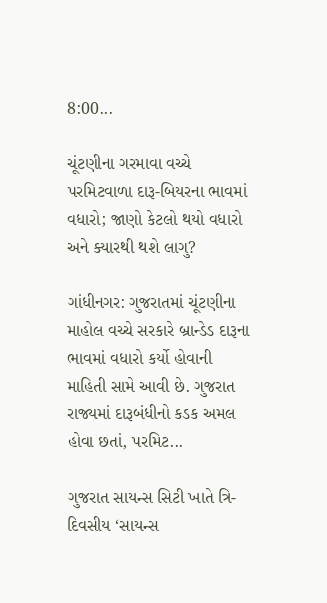8:00...

ચૂંટણીના ગરમાવા વચ્ચે પરમિટવાળા દારૂ-બિયરના ભાવમાં વધારો; જાણો કેટલો થયો વધારો અને ક્યારથી થશે લાગુ?

ગાંધીનગર: ગુજરાતમાં ચૂંટણીના માહોલ વચ્ચે સરકારે બ્રાન્ડેડ દારૂના ભાવમાં વધારો કર્યો હોવાની માહિતી સામે આવી છે. ગુજરાત રાજ્યમાં દારૂબંધીનો કડક અમલ હોવા છતાં, પરમિટ...

ગુજરાત સાયન્સ સિટી ખાતે ત્રિ-દિવસીય ‘સાયન્સ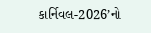કાર્નિવલ-2026’નો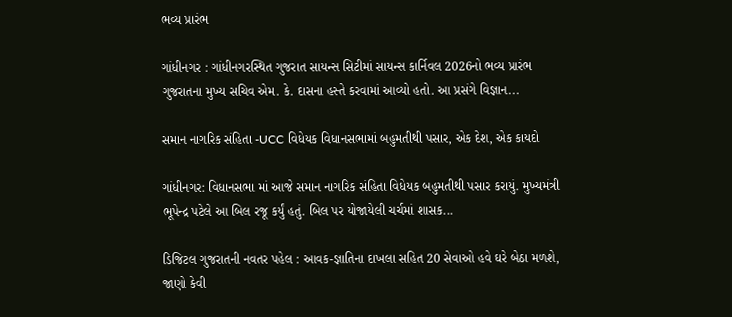ભવ્ય પ્રારંભ

ગાંધીનગર : ગાંધીનગરસ્થિત ગુજરાત સાયન્સ સિટીમાં સાયન્સ કાર્નિવલ 2026નો ભવ્ય પ્રારંભ ગુજરાતના મુખ્ય સચિવ એમ. કે. દાસના હસ્તે કરવામાં આવ્યો હતો. આ પ્રસંગે વિજ્ઞાન...

સમાન નાગરિક સંહિતા -UCC વિધેયક વિધાનસભામાં બહુમતીથી પસાર, એક દેશ, એક કાયદો

ગાંધીનગર: વિધાનસભા માં આજે સમાન નાગરિક સંહિતા વિધેયક બહુમતીથી પસાર કરાયું. મુખ્યમંત્રી ભૂપેન્દ્ર પટેલે આ બિલ રજૂ કર્યું હતું. બિલ પર યોજાયેલી ચર્ચમાં શાસક...

ડિજિટલ ગુજરાતની નવતર પહેલ : આવક-જ્ઞાતિના દાખલા સહિત 20 સેવાઓ હવે ઘરે બેઠા મળશે, જાણો કેવી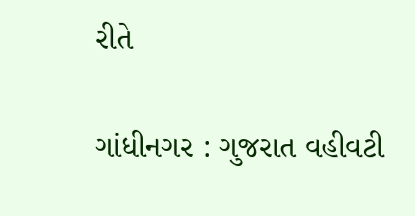રીતે

ગાંધીનગર : ગુજરાત વહીવટી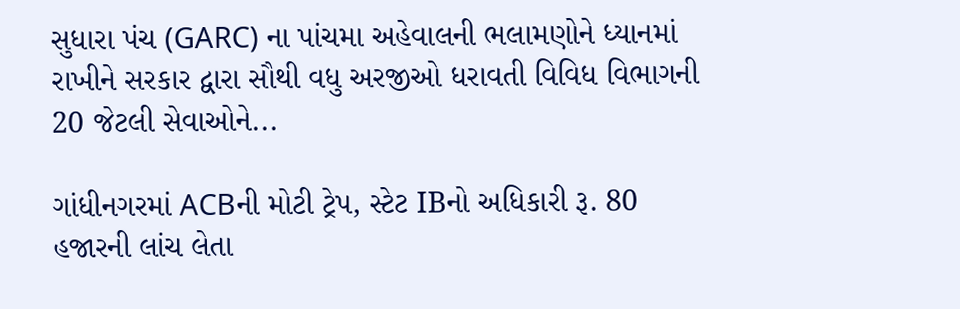સુધારા પંચ (GARC) ના પાંચમા અહેવાલની ભલામણોને ધ્યાનમાં રાખીને સરકાર દ્વારા સૌથી વધુ અરજીઓ ધરાવતી વિવિધ વિભાગની 20 જેટલી સેવાઓને...

ગાંધીનગરમાં ACBની મોટી ટ્રેપ, સ્ટેટ IBનો અધિકારી રૂ. 80 હજારની લાંચ લેતા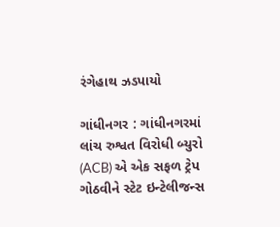રંગેહાથ ઝડપાયો

ગાંધીનગર : ગાંધીનગરમાં લાંચ રુશ્વત વિરોધી બ્યુરો (ACB) એ એક સફળ ટ્રેપ ગોઠવીને સ્ટેટ ઇન્ટેલીજન્સ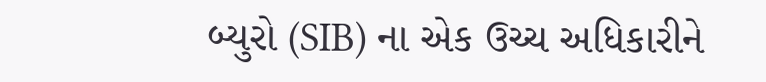બ્યુરો (SIB) ના એક ઉચ્ચ અધિકારીને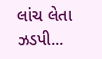લાંચ લેતા ઝડપી...